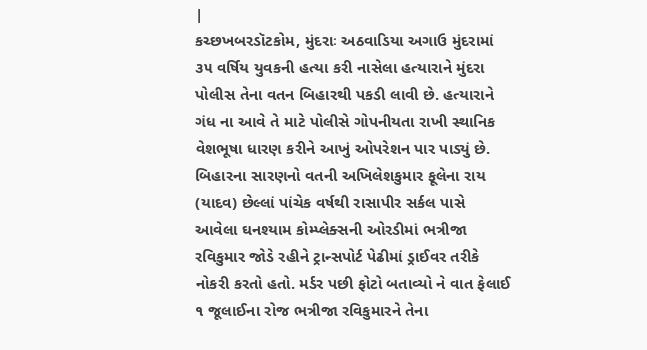|
કચ્છખબરડૉટકોમ, મુંદરાઃ અઠવાડિયા અગાઉ મુંદરામાં ૩૫ વર્ષિય યુવકની હત્યા કરી નાસેલા હત્યારાને મુંદરા પોલીસ તેના વતન બિહારથી પકડી લાવી છે. હત્યારાને ગંધ ના આવે તે માટે પોલીસે ગોપનીયતા રાખી સ્થાનિક વેશભૂષા ધારણ કરીને આખું ઓપરેશન પાર પાડ્યું છે. બિહારના સારણનો વતની અખિલેશકુમાર ફૂલેના રાય (યાદવ) છેલ્લાં પાંચેક વર્ષથી રાસાપીર સર્કલ પાસે આવેલા ઘનશ્યામ કોમ્પ્લેક્સની ઓરડીમાં ભત્રીજા રવિકુમાર જોડે રહીને ટ્રાન્સપોર્ટ પેઢીમાં ડ્રાઈવર તરીકે નોકરી કરતો હતો. મર્ડર પછી ફોટો બતાવ્યો ને વાત ફેલાઈ
૧ જૂલાઈના રોજ ભત્રીજા રવિકુમારને તેના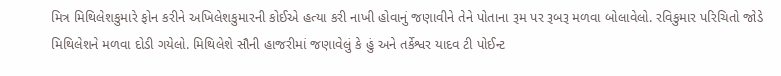મિત્ર મિથિલેશકુમારે ફોન કરીને અખિલેશકુમારની કોઈએ હત્યા કરી નાખી હોવાનું જણાવીને તેને પોતાના રૂમ પર રૂબરૂ મળવા બોલાવેલો. રવિકુમાર પરિચિતો જોડે મિથિલેશને મળવા દોડી ગયેલો. મિથિલેશે સૌની હાજરીમાં જણાવેલું કે હું અને તર્કેશ્વર યાદવ ટી પોઈન્ટ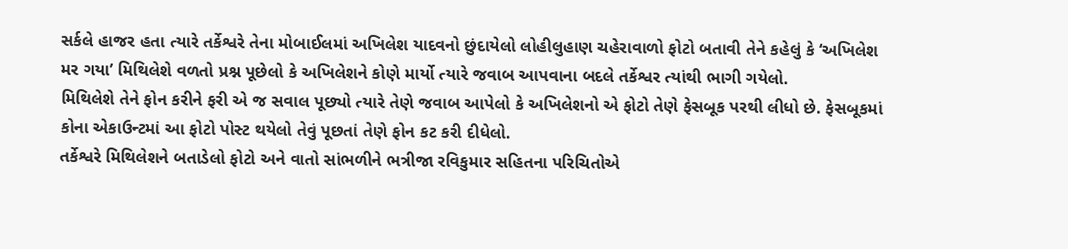સર્કલે હાજર હતા ત્યારે તર્કેશ્વરે તેના મોબાઈલમાં અખિલેશ યાદવનો છુંદાયેલો લોહીલુહાણ ચહેરાવાળો ફોટો બતાવી તેને કહેલું કે ‘અખિલેશ મર ગયા’ મિથિલેશે વળતો પ્રશ્ન પૂછેલો કે અખિલેશને કોણે માર્યો ત્યારે જવાબ આપવાના બદલે તર્કેશ્વર ત્યાંથી ભાગી ગયેલો.
મિથિલેશે તેને ફોન કરીને ફરી એ જ સવાલ પૂછ્યો ત્યારે તેણે જવાબ આપેલો કે અખિલેશનો એ ફોટો તેણે ફેસબૂક પરથી લીધો છે. ફેસબૂકમાં કોના એકાઉન્ટમાં આ ફોટો પોસ્ટ થયેલો તેવું પૂછતાં તેણે ફોન કટ કરી દીધેલો.
તર્કેશ્વરે મિથિલેશને બતાડેલો ફોટો અને વાતો સાંભળીને ભત્રીજા રવિકુમાર સહિતના પરિચિતોએ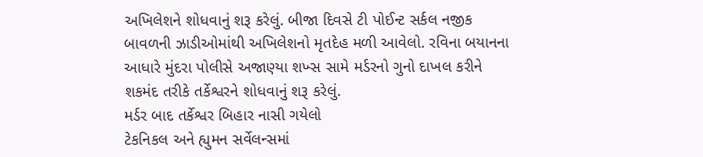અખિલેશને શોધવાનું શરૂ કરેલું. બીજા દિવસે ટી પોઈન્ટ સર્કલ નજીક બાવળની ઝાડીઓમાંથી અખિલેશનો મૃતદેહ મળી આવેલો. રવિના બયાનના આધારે મુંદરા પોલીસે અજાણ્યા શખ્સ સામે મર્ડરનો ગુનો દાખલ કરીને શકમંદ તરીકે તર્કેશ્વરને શોધવાનું શરૂ કરેલું.
મર્ડર બાદ તર્કેશ્વર બિહાર નાસી ગયેલો
ટેકનિકલ અને હ્યુમન સર્વેલન્સમાં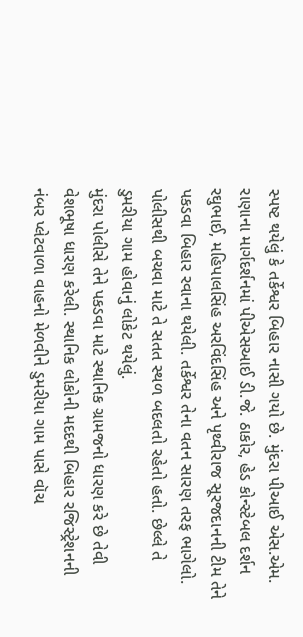સ્પષ્ટ થયેલું કે તર્કેશ્વર બિહાર નાસી ગયો છે. મુંદરા પીઆઈ એસ.એમ. રાણાના માર્ગદર્શનમાં પીએસઆઈ ડી.જે. ઠાકોર, હેડ કોન્સ્ટેબલ દર્શન રઘુભાઈ, મહિપાલસિંહ અરવિંદસિંહ અને પૃથ્વીરાજ સૂરજદાનની ટીમ તેને પકડવા બિહાર રવાના થયેલી. તર્કેશ્વર તેના વતન સારણ તરફ ભાગેલો.
પોલીસથી બચવા માટે તે સતત સ્થળ બદલતો રહેતો હતો. છેલ્લે તે ડુમરીયા ગામ હોવાનું લોકેટ થયેલું.
મુંદરા પોલીસે તેને પકડવા માટે સ્થાનિક ગ્રામજનો ધારણ કરે છે તેવી વેશભૂષા ધારણ કરેલી. સ્થાનિક લોકોની મદદથી બિહાર રજિસ્ટ્રેશનની નંબર પ્લેટવાળા વાહનો મેળવીને ડુમરીયા ગામ પાસે વૉચ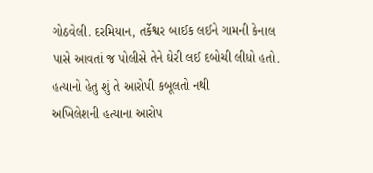ગોઠવેલી. દરમિયાન, તર્કેશ્વર બાઈક લઈને ગામની કેનાલ પાસે આવતાં જ પોલીસે તેને ઘેરી લઈ દબોચી લીધો હતો.
હત્યાનો હેતુ શું તે આરોપી કબૂલતો નથી
અખિલેશની હત્યાના આરોપ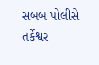સબબ પોલીસે તર્કેશ્વર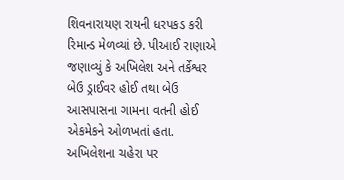શિવનારાયણ રાયની ધરપકડ કરી રિમાન્ડ મેળવ્યાં છે. પીઆઈ રાણાએ જણાવ્યું કે અખિલેશ અને તર્કેશ્વર બેઉ ડ્રાઈવર હોઈ તથા બેઉ આસપાસના ગામના વતની હોઈ એકમેકને ઓળખતાં હતા. અખિલેશના ચહેરા પર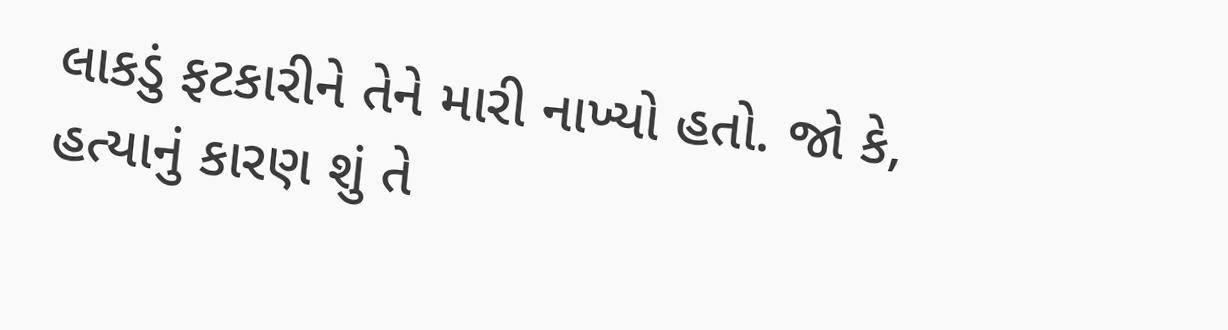લાકડું ફટકારીને તેને મારી નાખ્યો હતો. જો કે, હત્યાનું કારણ શું તે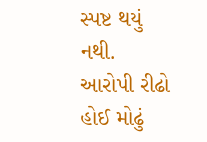સ્પષ્ટ થયું નથી. આરોપી રીઢો હોઈ મોઢું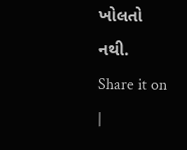ખોલતો નથી.
Share it on
|